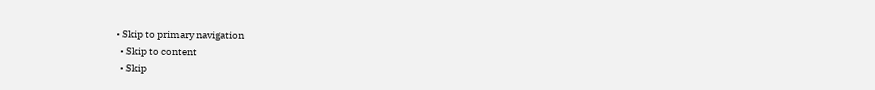• Skip to primary navigation
  • Skip to content
  • Skip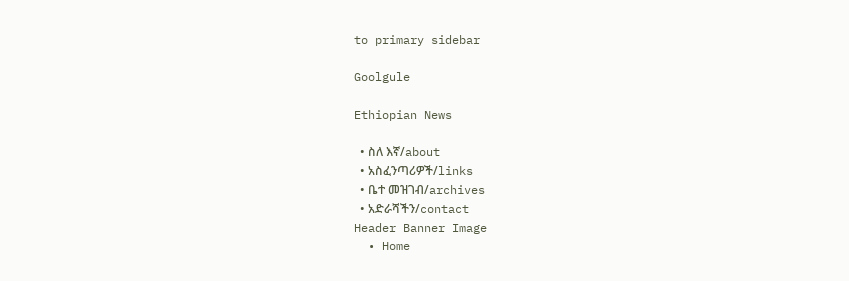to primary sidebar

Goolgule

Ethiopian News

  • ስለ እኛ/about
  • አስፈንጣሪዎች/links
  • ቤተ መዝገብ/archives
  • አድራሻችን/contact
Header Banner Image
  • Home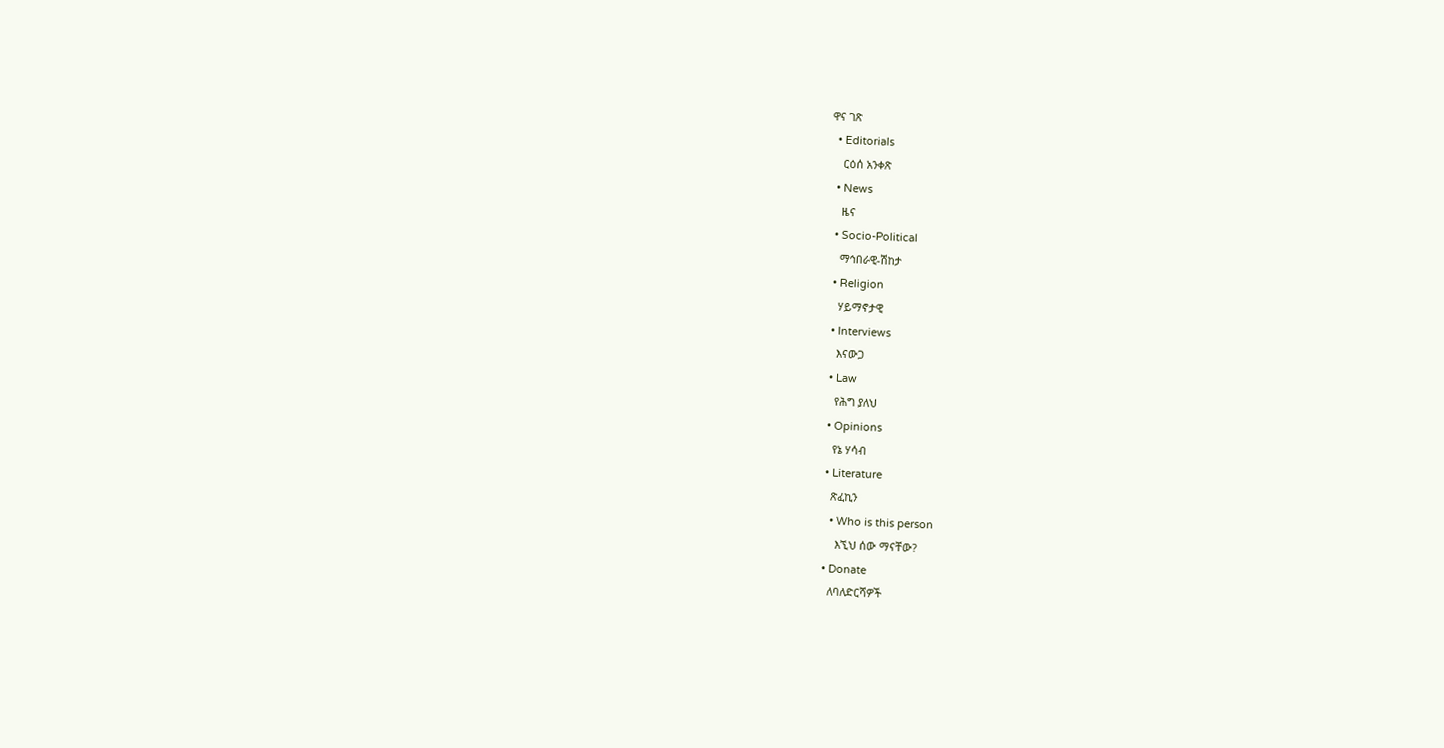ዋና ገጽ
  • Editorials
    ርዕሰ አንቀጽ
  • News
    ዜና
  • Socio-Political
    ማኅበራዊ-ሽከታ
  • Religion
    ሃይማኖታዊ
  • Interviews
    እናውጋ
  • Law
    የሕግ ያለህ
  • Opinions
    የኔ ሃሳብ
  • Literature
    ጽፈኪን
    • Who is this person
      እኚህ ሰው ማናቸው?
  • Donate
    ለባለድርሻዎች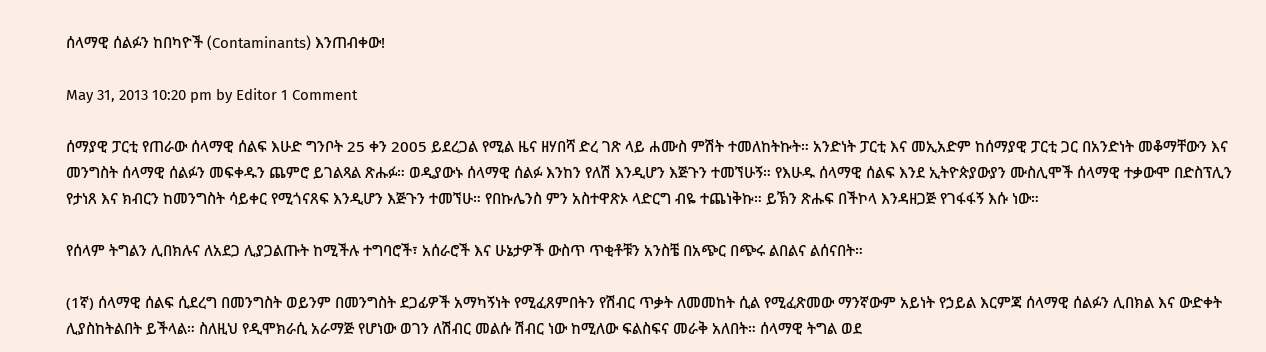ሰላማዊ ሰልፉን ከበካዮች (Contaminants) እንጠብቀው!

May 31, 2013 10:20 pm by Editor 1 Comment

ሰማያዊ ፓርቲ የጠራው ሰላማዊ ሰልፍ እሁድ ግንቦት 25 ቀን 2005 ይደረጋል የሚል ዜና ዘሃበሻ ድረ ገጽ ላይ ሐሙስ ምሽት ተመለከትኩት። አንድነት ፓርቲ እና መኢአድም ከሰማያዊ ፓርቲ ጋር በአንድነት መቆማቸውን እና መንግስት ሰላማዊ ሰልፉን መፍቀዱን ጨምሮ ይገልጻል ጽሑፉ። ወዲያውኑ ሰላማዊ ሰልፉ እንከን የለሽ እንዲሆን እጅጉን ተመኘሁኝ። የእሁዱ ሰላማዊ ሰልፍ እንደ ኢትዮጵያውያን ሙስሊሞች ሰላማዊ ተቃውሞ በድስፕሊን የታነጸ እና ክብርን ከመንግስት ሳይቀር የሚጎናጸፍ እንዲሆን እጅጉን ተመኘሁ። የበኩሌንስ ምን አስተዋጽኦ ላድርግ ብዬ ተጨነቅኩ። ይኽን ጽሑፍ በችኮላ እንዳዘጋጅ የገፋፋኝ እሱ ነው።

የሰላም ትግልን ሊበክሉና ለአደጋ ሊያጋልጡት ከሚችሉ ተግባሮች፣ አሰራሮች እና ሁኔታዎች ውስጥ ጥቂቶቹን አንስቼ በአጭር በጭሩ ልበልና ልሰናበት።

(1ኛ) ሰላማዊ ሰልፍ ሲደረግ በመንግስት ወይንም በመንግስት ደጋፊዎች አማካኝነት የሚፈጸምበትን የሽብር ጥቃት ለመመከት ሲል የሚፈጽመው ማንኛውም አይነት የኃይል እርምጃ ሰላማዊ ሰልፉን ሊበክል እና ውድቀት ሊያስከትልበት ይችላል። ስለዚህ የዲሞክራሲ አራማጅ የሆነው ወገን ለሽብር መልሱ ሽብር ነው ከሚለው ፍልስፍና መራቅ አለበት። ሰላማዊ ትግል ወደ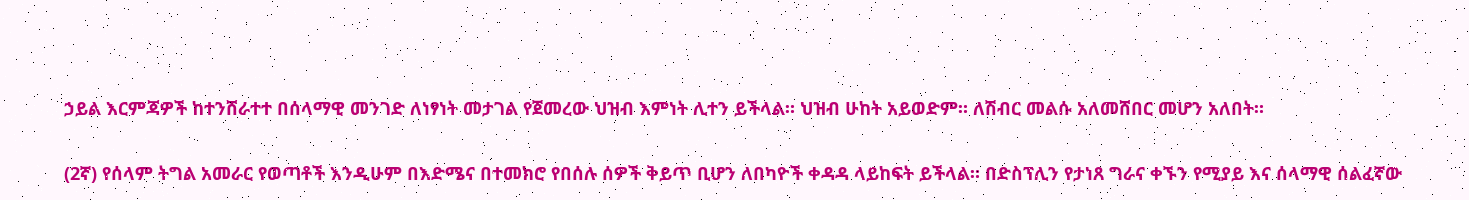ኃይል እርምጃዎች ከተንሸራተተ በሰላማዊ መንገድ ለነፃነት መታገል የጀመረው ህዝብ እምነት ሊተን ይችላል። ህዝብ ሁከት አይወድም። ለሽብር መልሱ አለመሸበር መሆን አለበት።

(2ኛ) የሰላም ትግል አመራር የወጣቶች እንዲሁም በእድሜና በተመክሮ የበሰሉ ሰዎች ቅይጥ ቢሆን ለበካዮች ቀዳዳ ላይከፍት ይችላል። በድስፕሊን የታነጸ ግራና ቀኙን የሚያይ እና ሰላማዊ ሰልፈኛው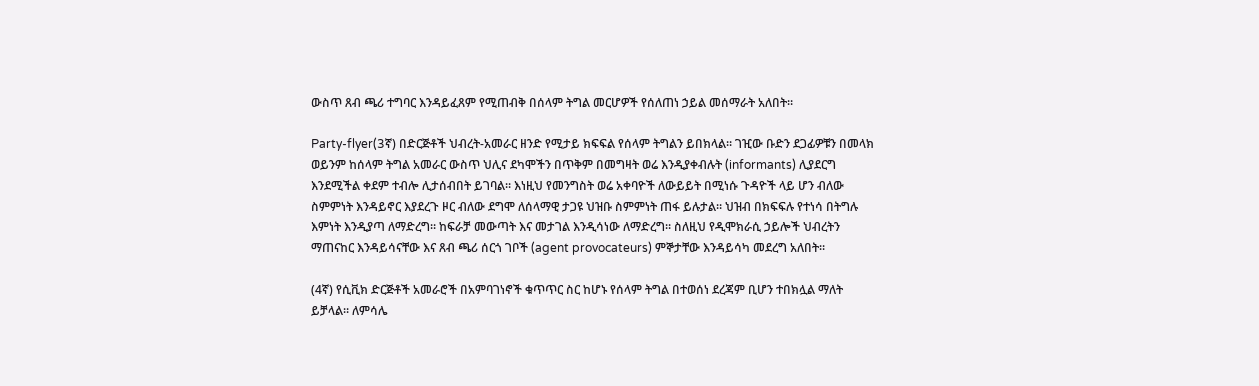ውስጥ ጸብ ጫሪ ተግባር እንዳይፈጸም የሚጠብቅ በሰላም ትግል መርሆዎች የሰለጠነ ኃይል መሰማራት አለበት።

Party-flyer(3ኛ) በድርጅቶች ህብረት-አመራር ዘንድ የሚታይ ክፍፍል የሰላም ትግልን ይበክላል። ገዢው ቡድን ደጋፊዎቹን በመላክ ወይንም ከሰላም ትግል አመራር ውስጥ ህሊና ደካሞችን በጥቅም በመግዛት ወሬ እንዲያቀብሉት (informants) ሊያደርግ እንደሚችል ቀደም ተብሎ ሊታሰብበት ይገባል። እነዚህ የመንግስት ወሬ አቀባዮች ለውይይት በሚነሱ ጉዳዮች ላይ ሆን ብለው ስምምነት እንዳይኖር እያደረጉ ዞር ብለው ደግሞ ለሰላማዊ ታጋዩ ህዝቡ ስምምነት ጠፋ ይሉታል። ህዝብ በክፍፍሉ የተነሳ በትግሉ እምነት እንዲያጣ ለማድረግ። ከፍራቻ መውጣት እና መታገል እንዲሳነው ለማድረግ። ስለዚህ የዲሞክራሲ ኃይሎች ህብረትን ማጠናከር እንዳይሳናቸው እና ጸብ ጫሪ ሰርጎ ገቦች (agent provocateurs) ምኞታቸው እንዳይሳካ መደረግ አለበት።

(4ኛ) የሲቪክ ድርጅቶች አመራሮች በአምባገነኖች ቁጥጥር ስር ከሆኑ የሰላም ትግል በተወሰነ ደረጃም ቢሆን ተበክሏል ማለት ይቻላል። ለምሳሌ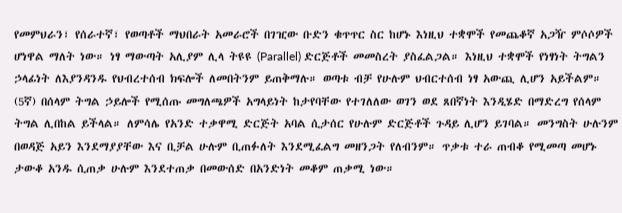የመምህራን፣ የሰራተኛ፣ የወጣቶች ማህበራት አመራሮች በገዢው ቡድን ቁጥጥር ስር ከሆኑ እነዚህ ተቋሞች የመጨቆኛ አጋዥ ምሶሶዎች ሆነዋል ማለት ነው። ነፃ ማውጣት አሊያም ሊላ ትዩዩ (Parallel) ድርጅቶች መመስረት ያስፈልጋል። እነዚህ ተቋሞች የነፃነት ትግልን ኃላፊነት ለእያንዳንዱ የህብረተሰብ ክፍሎች ለመበትንም ይጠቅማሉ። ወጣቱ ብቻ የሁሉም ህብርተሰብ ነፃ አውጪ ሊሆን አይችልም። (5ኛ) በሰላም ትግል ኃይሎች የሚሰጡ መግለጫዎች አግላይነት ከታየባቸው የተገለለው ወገን ወደ ጸበኛነት እንዲሄድ በማድረግ የሰላም ትግል ሊበከል ይችላል። ለምሳሌ የአንድ ተቃዋሚ ድርጅት አባል ሲታሰር የሁሉም ድርጅቶች ጉዳይ ሊሆን ይገባል። መንግስት ሁሉንም በወዳጅ አይን እንደማያያቸው እና ቢቻል ሁሉም ቢጠፉለት እንደሚፈልግ መዘንጋት የለብንም። ጥቃቱ ተራ ጠብቆ የሚመጣ መሆኑ ታውቆ አንዱ ሲጠቃ ሁሉም እንደተጠቃ በመውሰድ በአንድነት መቆም ጠቃሚ ነው።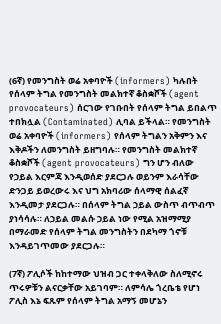(6ኛ) የመንግስት ወሬ አቀባዮች (informers) ካሉበት የሰላም ትግል የመንግስት መልክተኛ ቆስቋሾች (agent provocateurs) ሰርገው የገቡበት የሰላም ትግል ይበልጥ ተበክሏል (Contaminated) ሊባል ይችላል። የመንግስት ወሬ አቀባዮች (informers) የሰላም ትግልን አቅምን እና እቅዶችን ለመንግስት ይዘግባሉ። የመንግስት መልክተኛ ቆስቋሾች (agent provocateurs) ግን ሆን ብለው የኃይል እርምጃ እንዲወሰድ ያደርጋሉ ወይንም እራሳቸው ድንጋይ ይወረውሩ እና ህግ አክባሪው ሰላማዊ ሰልፈኛ እንዲመታ ያደርጋሉ። በሰላም ትግል ኃይል ውስጥ ብጥብጥ ያነሳሳሉ። ለኃይል መልሱ ኃይል ነው የሚል አዝማሚያ በማራመድ የሰላም ትግል መንግስትን በደካማ ጎኖቹ እንዳይገጥመው ያደርጋሉ።

(7ኛ) ፖሊሶች ከከተማው ህዝብ ጋር ተቀላቅለው ስለሚኖሩ ጥሩዎቹን ልናርቃቸው አይገባም። ለምሳሌ ጎረቤቴ የሆነ ፖሊስ እኔ ፍጹም የሰላም ትግል አማኝ መሆኔን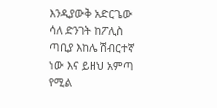እንዲያውቅ አድርጌው ሳለ ድንገት ከፖሊስ ጣቢያ እከሌ ሽብርተኛ ነው እና ይዘህ አምጣ የሚል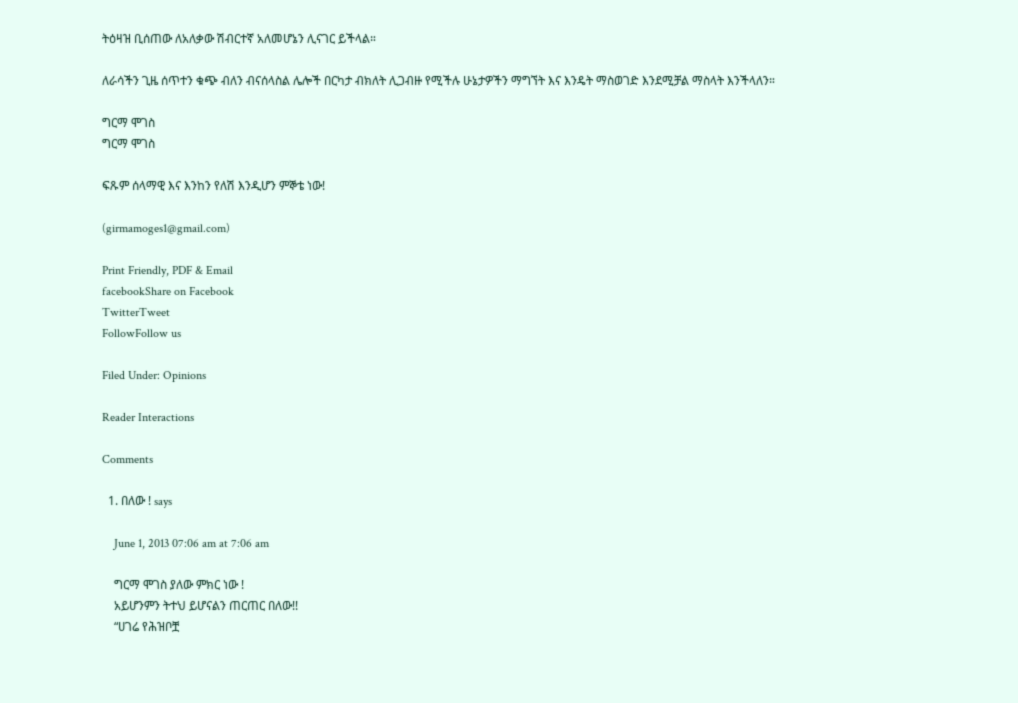ትዕዛዝ ቢሰጠው ለአለቃው ሽብርተኛ አለመሆኔን ሊናገር ይችላል።

ለራሳችን ጊዜ ሰጥተን ቁጭ ብለን ብናሰላስል ሌሎች በርካታ ብክለት ሊጋብዙ የሚችሉ ሁኔታዎችን ማግኘት እና እንዴት ማስወገድ እንደሚቻል ማስላት እንችላለን።

ግርማ ሞገስ
ግርማ ሞገስ

ፍጹም ሰላማዊ እና እንከን የለሽ እንዲሆን ምኞቴ ነው!

(girmamoges1@gmail.com)

Print Friendly, PDF & Email
facebookShare on Facebook
TwitterTweet
FollowFollow us

Filed Under: Opinions

Reader Interactions

Comments

  1. በለው ! says

    June 1, 2013 07:06 am at 7:06 am

    ግርማ ሞገስ ያለው ምክር ነው !
    አይሆንምን ትተህ ይሆናልን ጠርጠር በለው!!
    “ሀገሬ የሕዝቦቿ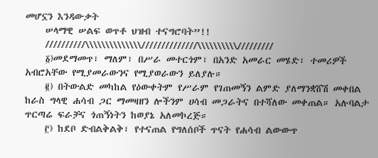መሆኗን እንዳውቃት
    ሠላማዊ ሠልፍ ወጥቶ ህዝብ ተናግሮባት”!!
    //////////\\\\\\\\\\\\\\//////////////\\\\\\\\\\/////////
    ፩)መደማመጥ፣ ማለም፣ በሥራ መተርጎም፣ በአንድ አመራር መሄድ፣ ተመሪዎች አብሮአቸው የሚያመራውንና የሚያወራውን ይለያሉ።
    ፪) በትውልድ መካከል የዕውቀትም የሥራም የገጠመኝን ልምድ ያለማንቋሸሽ መቀበል ከራስ ግላዊ ሐሳብ ጋር ማመዛዘን ሎችንም ሀሳብ መጋራትና በተሻለው መቀጠል። አሉባልታ ጥርጣሬ ፍራቻና ጎጠኝነትን ከወያኔ አለመኮረጅ።
    ፫) ከደቦ ድብልቅልቅ፣ የተናጠል የግለሰቦች ጥናት የሐሳብ ልውውጥ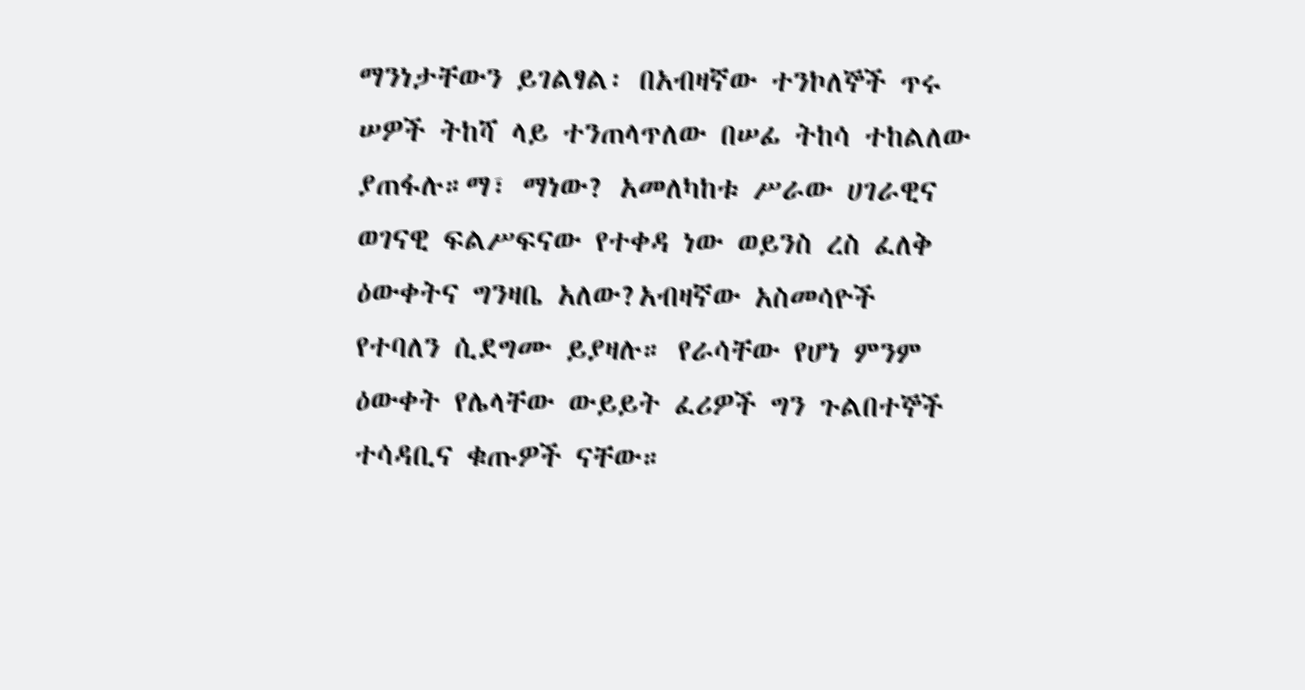ማንነታቸውን ይገልፃል፡ በአብዛኛው ተንኮለኞች ጥሩ ሠዎች ትከሻ ላይ ተንጠላጥለው በሠፊ ትከሳ ተከልለው ያጠፋሉ።ማ፣ ማነው? አመለካከቱ ሥራው ሀገራዊና ወገናዊ ፍልሥፍናው የተቀዳ ነው ወይንስ ረስ ፈለቅ ዕውቀትና ግንዛቤ አለው?አብዛኛው አስመሳዮች የተባለን ሲደግሙ ይያዛሉ። የራሳቸው የሆነ ምንም ዕውቀት የሌላቸው ውይይት ፈሪዎች ግን ጉልበተኞች ተሳዳቢና ቁጡዎች ናቸው።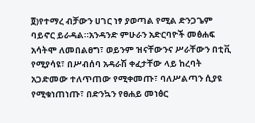፬)የተማረ ብቻውን ሀገር ነፃ ያወጣል የሚል ድንጋጌም ባይኖር ይራዳል።አንዳንድ ምሁራን አድርባዮች መፅሐፍ አሳትሞ ለመበልፀግ፣ ወይንም ዝናቸውንና ሥራቸውን በቲቪ የሚያሳዩ፣ በሥብሰባ አዳራሽ ቀፈታቸው ላይ ከረባት አጋድመው ተለጥጠው የሚቀመጡ፣ ባለሥልጣን ሲያዩ የሚቁነጠነጡ፣ በድንኳን የፀሐይ መነፅር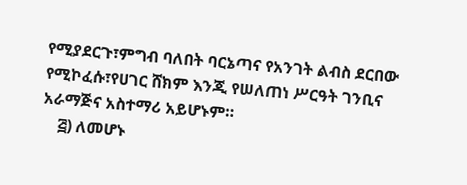የሚያደርጉ፣ምግብ ባለበት ባርኔጣና የአንገት ልብስ ደርበው የሚኮፈሱ፣የሀገር ሸክም እንጂ የሠለጠነ ሥርዓት ገንቢና አራማጅና አስተማሪ አይሆኑም።
    ፭) ለመሆኑ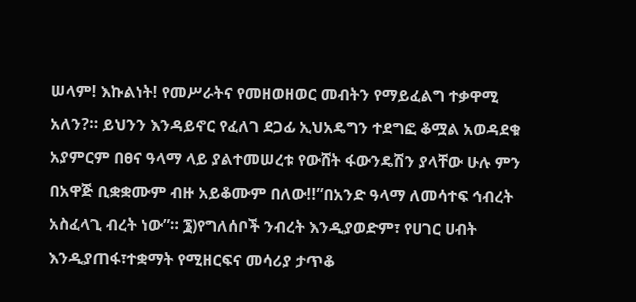ሠላም! እኩልነት! የመሥራትና የመዘወዘወር መብትን የማይፈልግ ተቃዋሚ አለን?። ይህንን እንዳይኖር የፈለገ ደጋፊ ኢህአዴግን ተደግፎ ቆሟል አወዳደቁ አያምርም በፀና ዓላማ ላይ ያልተመሠረቱ የውሸት ፋውንዴሽን ያላቸው ሁሉ ምን በአዋጅ ቢቋቋሙም ብዙ አይቆሙም በለው!!”በአንድ ዓላማ ለመሳተፍ ኅብረት አስፈላጊ ብረት ነው”። ፮)የግለሰቦች ንብረት እንዲያወድም፣ የሀገር ሀብት እንዲያጠፋ፣ተቋማት የሚዘርፍና መሳሪያ ታጥቆ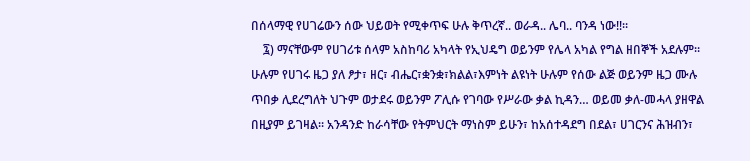በሰላማዊ የሀገሬውን ሰው ህይወት የሚቀጥፍ ሁሉ ቅጥረኛ.. ወራዳ.. ሌባ.. ባንዳ ነው!!።
    ፯) ማናቸውም የሀገሪቱ ሰላም አስከባሪ አካላት የኢህዴግ ወይንም የሌላ አካል የግል ዘበኞች አደሉም። ሁሉም የሀገሩ ዜጋ ያለ ፆታ፣ ዘር፣ ብሔር፣ቋንቋ፣ክልል፣እምነት ልዩነት ሁሉም የሰው ልጅ ወይንም ዜጋ ሙሉ ጥበቃ ሊደረግለት ህጉም ወታደሩ ወይንም ፖሊሱ የገባው የሥራው ቃል ኪዳን… ወይመ ቃለ-መሓላ ያዘዋል በዚያም ይገዛል። አንዳንድ ከራሳቸው የትምህርት ማነስም ይሁን፣ ከአሰተዳደግ በደል፣ ሀገርንና ሕዝብን፣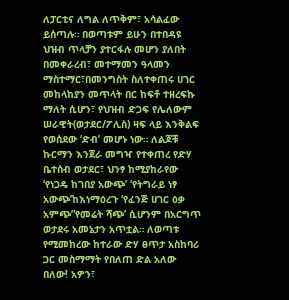ለፓርቲና ለግል ለጥቅም፣ አሳልፈው ይሰጣሉ። በወጣቱም ይሁን በተበዳዩ ህዝብ ጥላቻን ያተርፋሉ መሆን ያለበት በመቀራረብ፣ መተማመን ዓላመን ማስተማር፣በመንግስት ስለተቀጠሩ ሀገር መከላከያን መጥላት በር ከፍቶ ተዘረፍኩ ማለት ሲሆን፣ የህዝብ ድጋፍ የሌለውም ሠራዊት(ወታደር/ፖሊስ) ዛፍ ላይ እንቅልፍ የወሰደው ‘ድብ’ መሆኑ ነው። ለልጆቹ ኩርማን እንጀራ መግዣ የተቀጠረ የድሃ ቤተሰብ ወታደር፣ ህንፃ ከሚያከራየው ‘የነጋዴ ከገበያ አውጭ’ ‘የትግራይ ነፃ አውጭ’ከእነማዕረጉ ‘የፈንጅ ሀገር ዕቃ አምጭ”የመሬት ሻጭ’ ሲሆንም በአርግጥ ወታደሩ አመኔታን አጥቷል። ለወጣቱ የሚመከረው ከተራው ድሃ ፀጥታ አስከባሪ ጋር መስማማት የበለጠ ድል አለው በለው! አዎን፣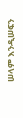ሠላም እንዲሠፍን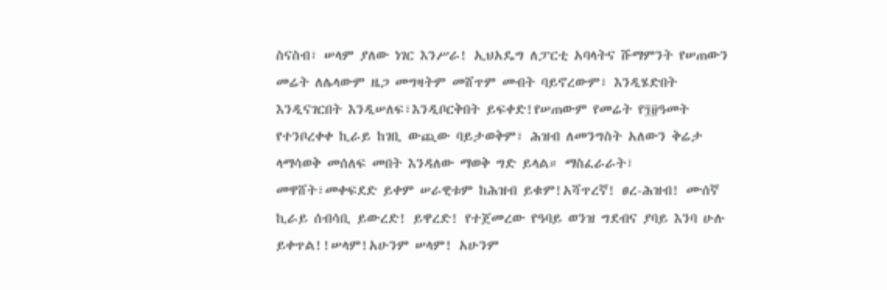ስናስብ፣ ሠላም ያለው ነገር እንሥራ! ኢህአዴግ ለፓርቲ አባላትና ሹማምንት የሠጠውን መሬት ለሌላውም ዜጋ መግዛትም መሸጥም መብት ባይኖረውም፣ እንዲሄድበት እንዲናገርበት እንዲሠለፍ፣እንዲቦርቅበት ይፍቀድ!የሠጠውም የመሬት የ፺፱ዓመት የተንቦረቀቀ ኪራይ ከገቢ ውጪው ባይታወቅም፣ ሕዝብ ለመንግስት አለውን ቅሬታ ላማሳወቅ መሰለፍ መበት እንዳለው ማወቅ ግድ ይላል። ማስፈራራት፣ መዋሸት፣መቀፍደድ ይቀም ሠራዊቱም ከሕዝብ ይቁም!አሻጥረኛ! ፀረ-ሕዝብ! ሙሰኛ ኪራይ ሰብሳቢ ይውረድ! ይዋረድ! የተጀመረው የዓባይ ወንዝ ግደብና ያባይ እንባ ሁሉ ይቀጥል!!ሠላም!አሁንም ሠላም! አሁንም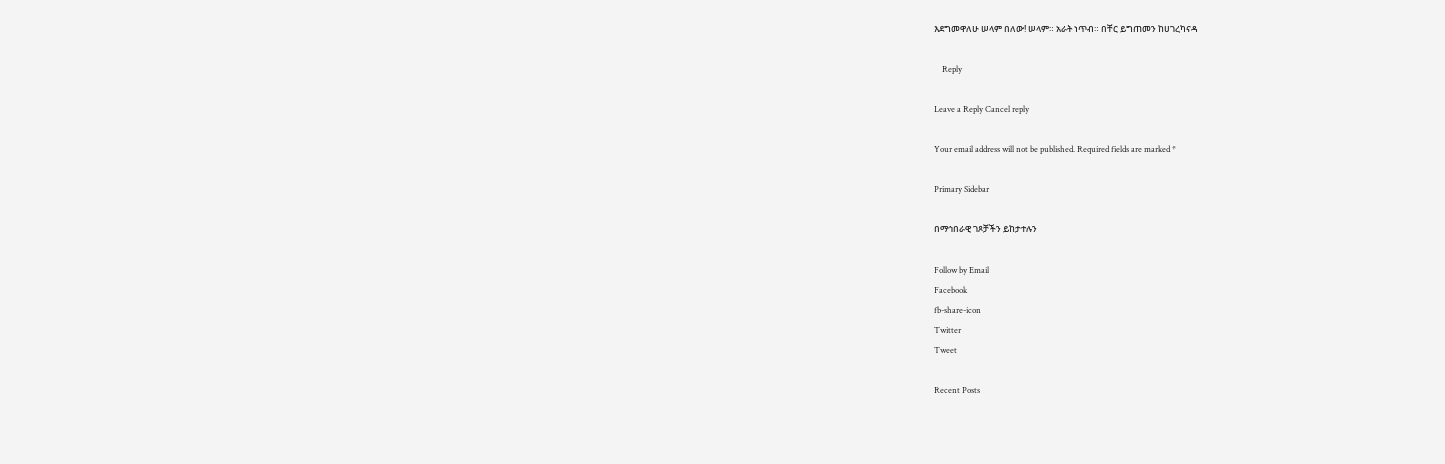እደግመዋለሁ ሠላም በለው! ሠላም። አራት ነጥብ። በቸር ይግጠመን ከሀገረካናዳ

    Reply

Leave a Reply Cancel reply

Your email address will not be published. Required fields are marked *

Primary Sidebar

በማኅበራዊ ገጾቻችን ይከታተሉን

Follow by Email
Facebook
fb-share-icon
Twitter
Tweet

Recent Posts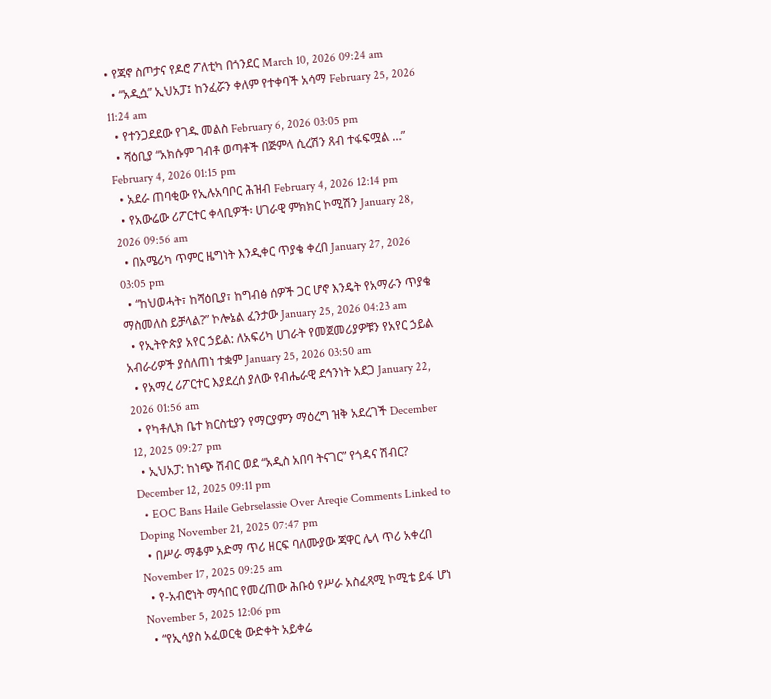• የጃኖ ስጦታና የዶሮ ፖለቲካ በጎንደር March 10, 2026 09:24 am
  • “አዲሷ” ኢህአፓ፤ ከንፈሯን ቀለም የተቀባች አሳማ February 25, 2026 11:24 am
  • የተንጋደደው የገዱ መልስ February 6, 2026 03:05 pm
  • ሻዕቢያ “አክሱም ገብቶ ወጣቶች በጅምላ ሲረሽን ጸብ ተፋፍሟል …” February 4, 2026 01:15 pm
  • አደራ ጠባቂው የኢሉአባቦር ሕዝብ February 4, 2026 12:14 pm
  • የአውሬው ሪፖርተር ቀላቢዎች፡ ሀገራዊ ምክክር ኮሚሽን January 28, 2026 09:56 am
  • በአሜሪካ ጥምር ዜግነት እንዲቀር ጥያቄ ቀረበ January 27, 2026 03:05 pm
  • “ከህወሓት፣ ከሻዕቢያ፣ ከግብፅ ሰዎች ጋር ሆኖ እንዴት የአማራን ጥያቄ ማስመለስ ይቻላል?” ኮሎኔል ፈንታው January 25, 2026 04:23 am
  • የኢትዮጵያ አየር ኃይል: ለአፍሪካ ሀገራት የመጀመሪያዎቹን የአየር ኃይል አብራሪዎች ያሰለጠነ ተቋም January 25, 2026 03:50 am
  • የአማረ ሪፖርተር እያደረሰ ያለው የብሔራዊ ደኅንነት አደጋ January 22, 2026 01:56 am
  • የካቶሊክ ቤተ ክርስቲያን የማርያምን ማዕረግ ዝቅ አደረገች December 12, 2025 09:27 pm
  • ኢህአፓ: ከነጭ ሽብር ወደ “አዲስ አበባ ትናገር” የጎዳና ሽብር? December 12, 2025 09:11 pm
  • EOC Bans Haile Gebrselassie Over Areqie Comments Linked to Doping November 21, 2025 07:47 pm
  • በሥራ ማቆም አድማ ጥሪ ዘርፍ ባለሙያው ጃዋር ሌላ ጥሪ አቀረበ November 17, 2025 09:25 am
  • የ-አብሮነት ማኅበር የመረጠው ሕቡዕ የሥራ አስፈጻሚ ኮሚቴ ይፋ ሆነ November 5, 2025 12:06 pm
  • “የኢሳያስ አፈወርቂ ውድቀት አይቀሬ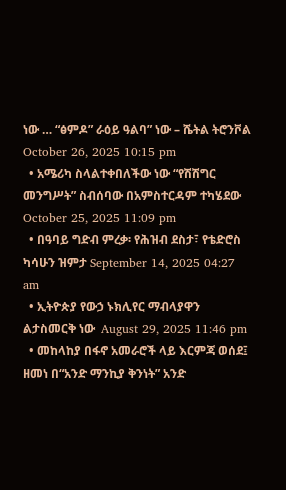ነው … “ፅምዶ” ራዕይ ዓልባ” ነው – ሼትል ትሮንቮል October 26, 2025 10:15 pm
  • አሜሪካ ስላልተቀበለችው ነው “የሽሽግር መንግሥት” ስብሰባው በአምስተርዳም ተካሄደው October 25, 2025 11:09 pm
  • በዓባይ ግድብ ምረቃ፡ የሕዝብ ደስታ፣ የቴድሮስ ካሳሁን ዝምታ September 14, 2025 04:27 am
  • ኢትዮጵያ የውኃ ኑክሊየር ማብላያዋን ልታስመርቅ ነው  August 29, 2025 11:46 pm
  • መከላከያ በፋኖ አመራሮች ላይ እርምጃ ወሰደ፤ ዘመነ በ“አንድ ማንኪያ ቅንነት” አንድ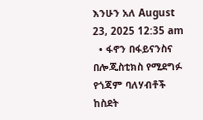እንሁን አለ August 23, 2025 12:35 am
  • ፋኖን በፋይናንስና በሎጂስቲክስ የሚደግፉ የጎጃም ባለሃብቶች ከስደት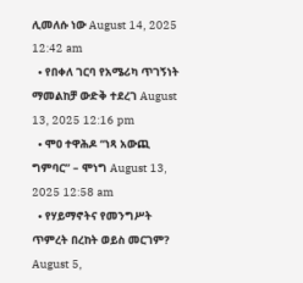ሊመለሱ ነው August 14, 2025 12:42 am
  • የበቀለ ገርባ የአሜሪካ ጥገኝነት ማመልከቻ ውድቅ ተደረገ August 13, 2025 12:16 pm
  • ሞዐ ተዋሕዶ “ነጻ አውጪ ግምባር” – ሞነግ August 13, 2025 12:58 am
  • የሃይማኖትና የመንግሥት ጥምረት በረከት ወይስ መርገም?  August 5,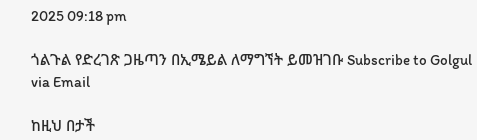2025 09:18 pm

ጎልጉል የድረገጽ ጋዜጣን በኢሜይል ለማግኘት ይመዝገቡ Subscribe to Golgul via Email

ከዚህ በታች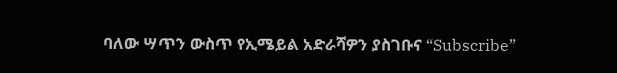ባለው ሣጥን ውስጥ የኢሜይል አድራሻዎን ያስገቡና “Subscribe”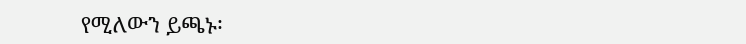የሚለውን ይጫኑ፡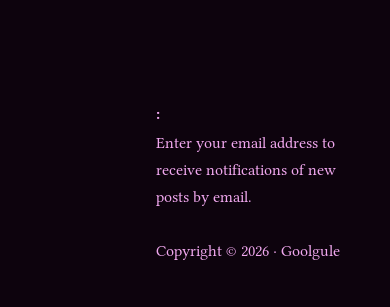፡
Enter your email address to receive notifications of new posts by email.

Copyright © 2026 · Goolgule